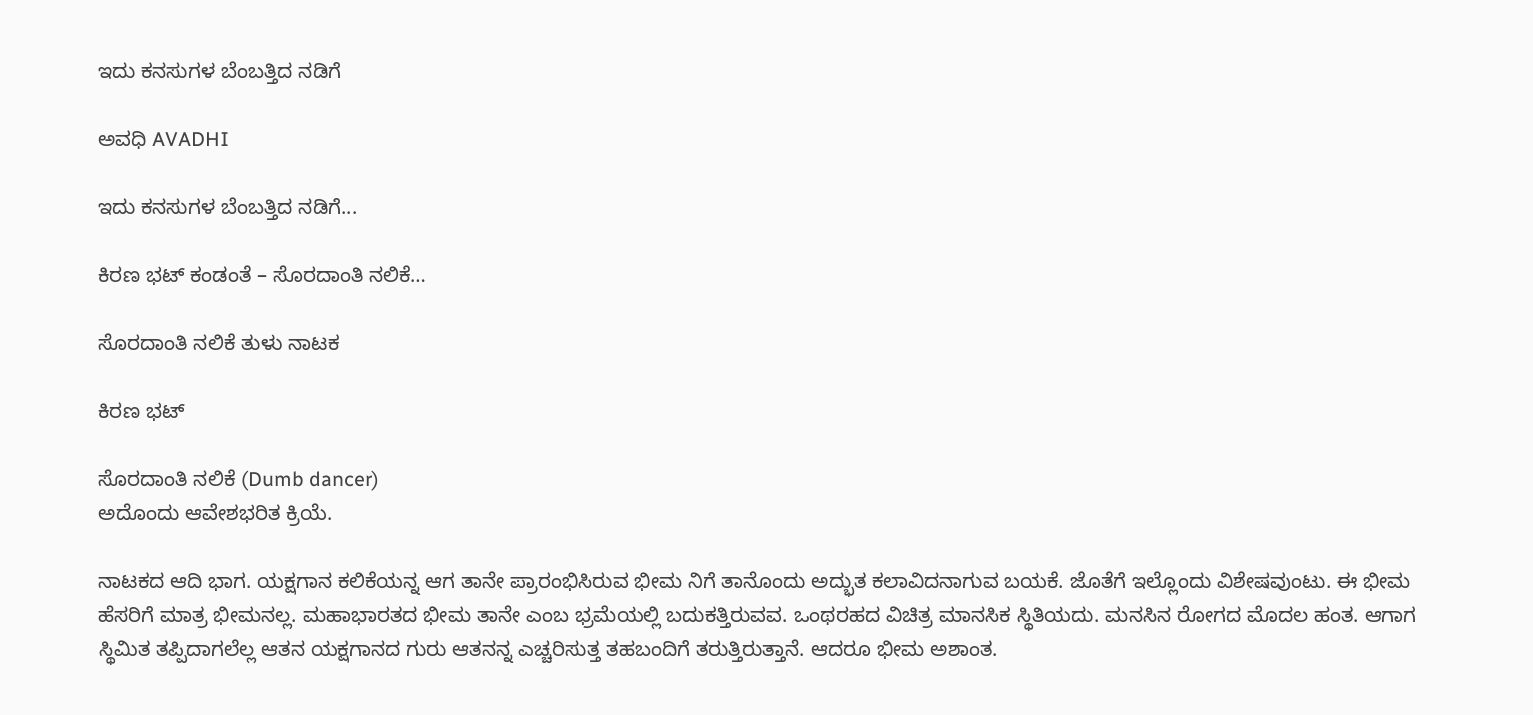ಇದು ಕನಸುಗಳ ಬೆಂಬತ್ತಿದ ನಡಿಗೆ‍

ಅವಧಿ AVADHI

ಇದು ಕನಸುಗಳ ಬೆಂಬತ್ತಿದ ನಡಿಗೆ...

ಕಿರಣ ಭಟ್ ಕಂಡಂತೆ – ಸೊರದಾಂತಿ ನಲಿಕೆ…

ಸೊರದಾಂತಿ ನಲಿಕೆ ತುಳು ನಾಟಕ

ಕಿರಣ ಭಟ್

ಸೊರದಾಂತಿ ನಲಿಕೆ (Dumb dancer)
ಅದೊಂದು ಆವೇಶಭರಿತ ಕ್ರಿಯೆ.

ನಾಟಕದ ಆದಿ ಭಾಗ. ಯಕ್ಷಗಾನ ಕಲಿಕೆಯನ್ನ ಆಗ ತಾನೇ ಪ್ರಾರಂಭಿಸಿರುವ ಭೀಮ ನಿಗೆ ತಾನೊಂದು ಅದ್ಭುತ ಕಲಾವಿದನಾಗುವ ಬಯಕೆ. ಜೊತೆಗೆ ಇಲ್ಲೊಂದು ವಿಶೇಷವುಂಟು. ಈ ಭೀಮ ಹೆಸರಿಗೆ ಮಾತ್ರ ಭೀಮನಲ್ಲ. ಮಹಾಭಾರತದ ಭೀಮ ತಾನೇ ಎಂಬ ಭ್ರಮೆಯಲ್ಲಿ ಬದುಕತ್ತಿರುವವ. ಒಂಥರಹದ ವಿಚಿತ್ರ ಮಾನಸಿಕ ಸ್ಥಿತಿಯದು. ಮನಸಿನ ರೋಗದ ಮೊದಲ ಹಂತ. ಆಗಾಗ ಸ್ಥಿಮಿತ ತಪ್ಪಿದಾಗಲೆಲ್ಲ ಆತನ ಯಕ್ಷಗಾನದ ಗುರು ಆತನನ್ನ ಎಚ್ಚರಿಸುತ್ತ ತಹಬಂದಿಗೆ ತರುತ್ತಿರುತ್ತಾನೆ. ಆದರೂ ಭೀಮ ಅಶಾಂತ.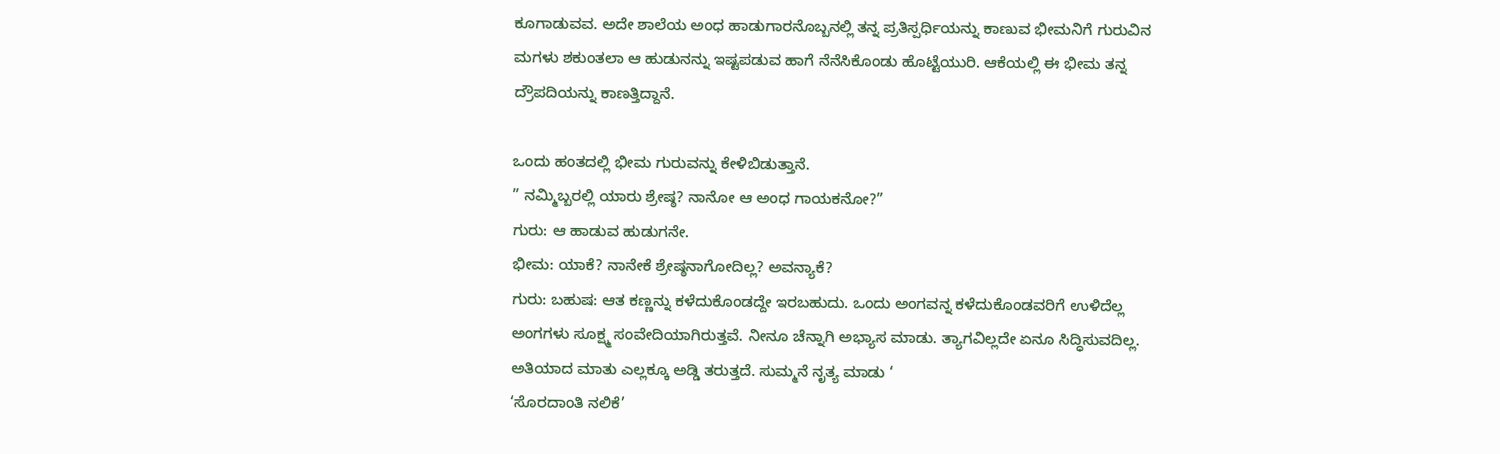ಕೂಗಾಡುವವ. ಅದೇ ಶಾಲೆಯ ಅಂಧ ಹಾಡುಗಾರನೊಬ್ಬನಲ್ಲಿ ತನ್ನ ಪ್ರತಿಸ್ಪರ್ಧಿಯನ್ನು ಕಾಣುವ ಭೀಮನಿಗೆ ಗುರುವಿನ ಮಗಳು ಶಕುಂತಲಾ ಆ ಹುಡುನನ್ನು ಇಷ್ಟಪಡುವ ಹಾಗೆ ನೆನೆಸಿಕೊಂಡು ಹೊಟ್ಟೆಯುರಿ. ಆಕೆಯಲ್ಲಿ ಈ ಭೀಮ ತನ್ನ ದ್ರೌಪದಿಯನ್ನು ಕಾಣತ್ತಿದ್ದಾನೆ.

ಒಂದು ಹಂತದಲ್ಲಿ ಭೀಮ ಗುರುವನ್ನು ಕೇಳಿಬಿಡುತ್ತಾನೆ.
” ನಮ್ಮಿಬ್ಬರಲ್ಲಿ ಯಾರು ಶ್ರೇಷ್ಠ? ನಾನೋ ಆ ಅಂಧ ಗಾಯಕನೋ?”
ಗುರು: ಆ ಹಾಡುವ ಹುಡುಗನೇ.
ಭೀಮ: ಯಾಕೆ? ನಾನೇಕೆ ಶ್ರೇಷ್ಠನಾಗೋದಿಲ್ಲ? ಅವನ್ಯಾಕೆ?
ಗುರು: ಬಹುಷ: ಆತ ಕಣ್ಣನ್ನು ಕಳೆದುಕೊಂಡದ್ದೇ ಇರಬಹುದು. ಒಂದು ಅಂಗವನ್ನ ಕಳೆದುಕೊಂಡವರಿಗೆ ಉಳಿದೆಲ್ಲ ಅಂಗಗಳು ಸೂಕ್ಷ್ಮ ಸಂವೇದಿಯಾಗಿರುತ್ತವೆ. ನೀನೂ ಚೆನ್ನಾಗಿ ಅಭ್ಯಾಸ ಮಾಡು. ತ್ಯಾಗವಿಲ್ಲದೇ ಏನೂ ಸಿದ್ಧಿಸುವದಿಲ್ಲ. ಅತಿಯಾದ ಮಾತು ಎಲ್ಲಕ್ಕೂ ಅಡ್ಡಿ ತರುತ್ತದೆ. ಸುಮ್ಮನೆ ನೃತ್ಯ ಮಾಡು ‘
‘ಸೊರದಾಂತಿ ನಲಿಕೆ’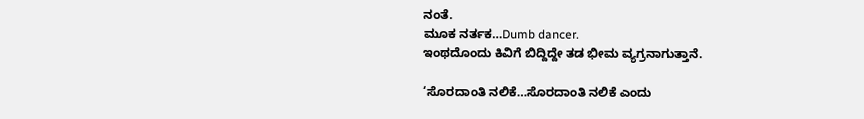ನಂತೆ.
ಮೂಕ ನರ್ತಕ…Dumb dancer.
ಇಂಥದೊಂದು ಕಿವಿಗೆ ಬಿದ್ದಿದ್ದೇ ತಡ ಭೀಮ ವ್ಯಗ್ರನಾಗುತ್ತಾನೆ.

‘ಸೊರದಾಂತಿ ನಲಿಕೆ…ಸೊರದಾಂತಿ ನಲಿಕೆ ಎಂದು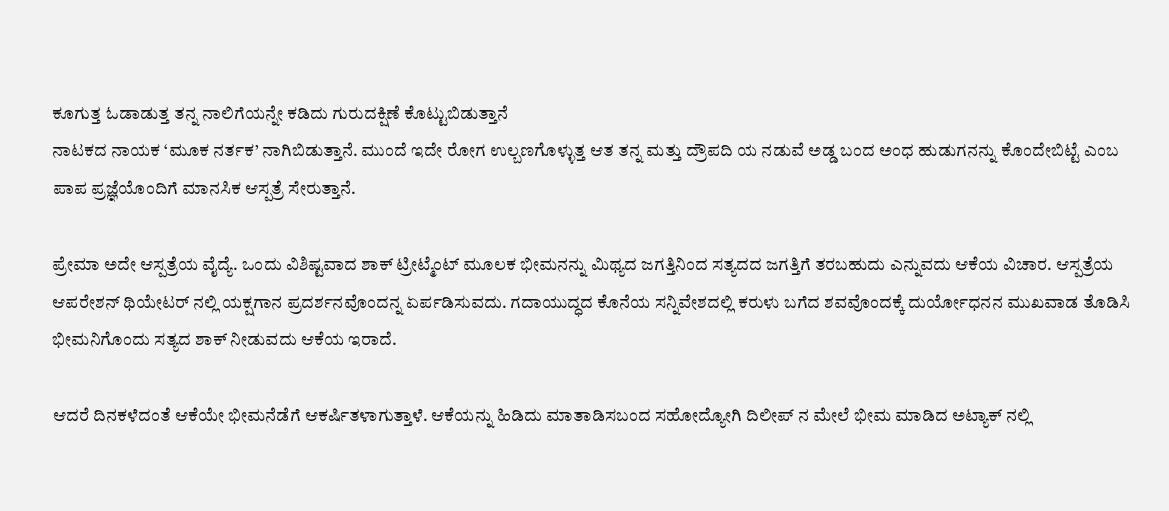ಕೂಗುತ್ತ ಓಡಾಡುತ್ತ ತನ್ನ ನಾಲಿಗೆಯನ್ನೇ ಕಡಿದು ಗುರುದಕ್ಷಿಣೆ ಕೊಟ್ಟುಬಿಡುತ್ತಾನೆ
ನಾಟಕದ ನಾಯಕ ‘ಮೂಕ ನರ್ತಕ’ ನಾಗಿಬಿಡುತ್ತಾನೆ. ಮುಂದೆ ಇದೇ ರೋಗ ಉಲ್ಬಣಗೊಳ್ಳುತ್ತ ಆತ ತನ್ನ ಮತ್ತು ದ್ರೌಪದಿ ಯ ನಡುವೆ ಅಡ್ಡ ಬಂದ ಅಂಧ ಹುಡುಗನನ್ನು ಕೊಂದೇಬಿಟ್ಟೆ ಎಂಬ ಪಾಪ ಪ್ರಜ್ಞೆಯೊಂದಿಗೆ ಮಾನಸಿಕ ಆಸ್ಪತ್ರೆ ಸೇರುತ್ತಾನೆ.

ಪ್ರೇಮಾ ಅದೇ ಆಸ್ಪತ್ರೆಯ ವೈದ್ಯೆ. ಒಂದು ವಿಶಿಷ್ಟವಾದ ಶಾಕ್ ಟ್ರೀಟ್ಮೆಂಟ್ ಮೂಲಕ ಭೀಮನನ್ನು ಮಿಥ್ಯದ ಜಗತ್ತಿನಿಂದ ಸತ್ಯದದ ಜಗತ್ತಿಗೆ ತರಬಹುದು ಎನ್ನುವದು ಆಕೆಯ ವಿಚಾರ. ಆಸ್ಪತ್ರೆಯ ಆಪರೇಶನ್ ಥಿಯೇಟರ್ ನಲ್ಲಿ ಯಕ್ಷಗಾನ ಪ್ರದರ್ಶನವೊಂದನ್ನ ಏರ್ಪಡಿಸುವದು. ಗದಾಯುದ್ಧದ ಕೊನೆಯ ಸನ್ನಿವೇಶದಲ್ಲಿ ಕರುಳು ಬಗೆದ ಶವವೊಂದಕ್ಕೆ ದುರ್ಯೋಧನನ ಮುಖವಾಡ ತೊಡಿಸಿ ಭೀಮನಿಗೊಂದು ಸತ್ಯದ ಶಾಕ್ ನೀಡುವದು ಆಕೆಯ ಇರಾದೆ.

ಆದರೆ ದಿನಕಳೆದಂತೆ ಆಕೆಯೇ ಭೀಮನೆಡೆಗೆ ಆಕರ್ಷಿತಳಾಗುತ್ತಾಳೆ. ಆಕೆಯನ್ನು ಹಿಡಿದು ಮಾತಾಡಿಸಬಂದ ಸಹೋದ್ಯೋಗಿ ದಿಲೀಪ್ ನ ಮೇಲೆ ಭೀಮ ಮಾಡಿದ ಅಟ್ಯಾಕ್ ನಲ್ಲಿ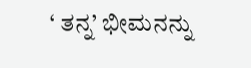‘ ತನ್ನ’ ಭೀಮನನ್ನು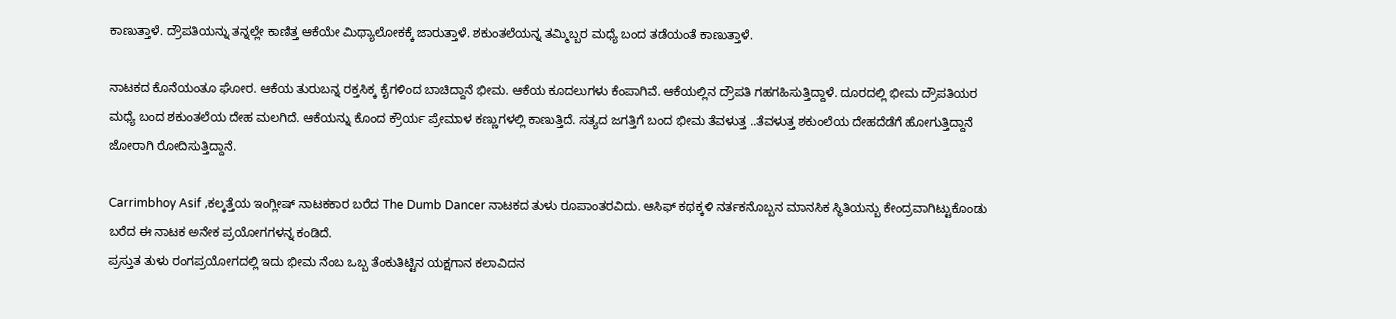ಕಾಣುತ್ತಾಳೆ. ದ್ರೌಪತಿಯನ್ನು ತನ್ನಲ್ಲೇ ಕಾಣಿತ್ತ ಆಕೆಯೇ ಮಿಥ್ಯಾಲೋಕಕ್ಕೆ ಜಾರುತ್ತಾಳೆ. ಶಕುಂತಲೆಯನ್ನ ತಮ್ಮಿಬ್ಬರ ಮಧ್ಯೆ ಬಂದ ತಡೆಯಂತೆ ಕಾಣುತ್ತಾಳೆ.

ನಾಟಕದ ಕೊನೆಯಂತೂ ಘೋರ. ಆಕೆಯ ತುರುಬನ್ನ ರಕ್ತಸಿಕ್ಕ ಕೈಗಳಿಂದ ಬಾಚಿದ್ದಾನೆ ಭೀಮ. ಆಕೆಯ ಕೂದಲುಗಳು ಕೆಂಪಾಗಿವೆ. ಆಕೆಯಲ್ಲಿನ ದ್ರೌಪತಿ ಗಹಗಹಿಸುತ್ತಿದ್ದಾಳೆ. ದೂರದಲ್ಲಿ ಭೀಮ ದ್ರೌಪತಿಯರ ಮಧ್ಯೆ ಬಂದ ಶಕುಂತಲೆಯ ದೇಹ ಮಲಗಿದೆ. ಆಕೆಯನ್ನು ಕೊಂದ ಕ್ರೌರ್ಯ ಪ್ರೇಮಾಳ ಕಣ್ಣುಗಳಲ್ಲಿ ಕಾಣುತ್ತಿದೆ. ಸತ್ಯದ ಜಗತ್ತಿಗೆ ಬಂದ ಭೀಮ ತೆವಳುತ್ತ ..ತೆವಳುತ್ತ ಶಕುಂಲೆಯ ದೇಹದೆಡೆಗೆ ಹೋಗುತ್ತಿದ್ದಾನೆ ಜೋರಾಗಿ ರೋದಿಸುತ್ತಿದ್ದಾನೆ.

Carrimbhoy Asif ,ಕಲ್ಕತ್ತೆಯ ಇಂಗ್ಲೀಷ್ ನಾಟಕಕಾರ ಬರೆದ The Dumb Dancer ನಾಟಕದ ತುಳು ರೂಪಾಂತರವಿದು. ಆಸಿಫ್ ಕಥಕ್ಕಳಿ ನರ್ತಕನೊಬ್ಬನ‌ ಮಾನಸಿಕ ಸ್ಥಿತಿಯನ್ಬು ಕೇಂದ್ರವಾಗಿಟ್ಟುಕೊಂಡು ಬರೆದ ಈ ನಾಟಕ ಅನೇಕ ಪ್ರಯೋಗಗಳನ್ನ ಕಂಡಿದೆ.
ಪ್ರಸ್ತುತ ತುಳು ರಂಗಪ್ರಯೋಗದಲ್ಲಿ ಇದು ಭೀಮ ನೆಂಬ ಒಬ್ಬ ತೆಂಕುತಿಟ್ಟಿನ ಯಕ್ಷಗಾನ ಕಲಾವಿದನ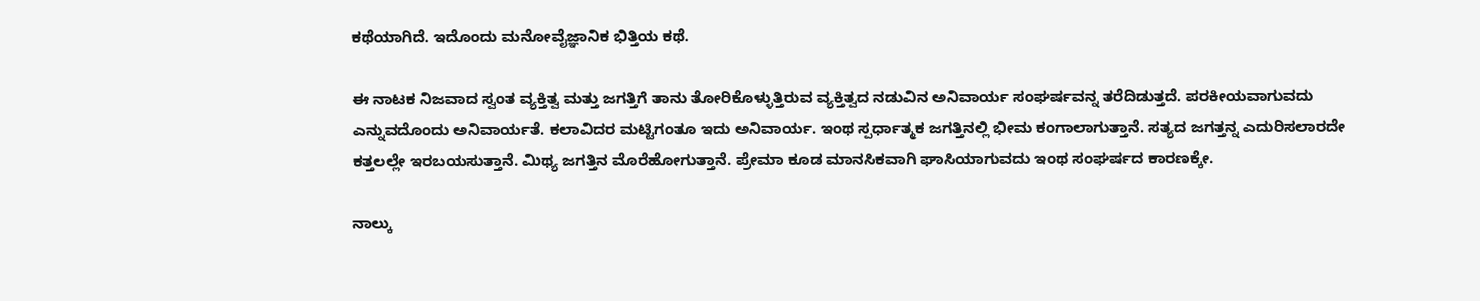ಕಥೆಯಾಗಿದೆ. ಇದೊಂದು ಮನೋವೈಜ್ಞಾನಿಕ ಭಿತ್ತಿಯ ಕಥೆ.

ಈ ನಾಟಕ ನಿಜವಾದ ಸ್ವಂತ ವ್ಯಕ್ತಿತ್ವ ಮತ್ತು ಜಗತ್ತಿಗೆ ತಾನು ತೋರಿಕೊಳ್ಳುತ್ತಿರುವ ವ್ಯಕ್ತಿತ್ವದ ನಡುವಿನ ಅನಿವಾರ್ಯ ಸಂಘರ್ಷವನ್ನ ತರೆದಿಡುತ್ತದೆ. ಪರಕೀಯವಾಗುವದು ಎನ್ನುವದೊಂದು ಅನಿವಾರ್ಯತೆ. ಕಲಾವಿದರ ಮಟ್ಟಿಗಂತೂ ಇದು ಅನಿವಾರ್ಯ. ಇಂಥ ಸ್ಪರ್ಧಾತ್ಮಕ ಜಗತ್ತಿನಲ್ಲಿ ಭೀಮ ಕಂಗಾಲಾಗುತ್ತಾನೆ. ಸತ್ಯದ ಜಗತ್ತನ್ನ ಎದುರಿಸಲಾರದೇ ಕತ್ತಲಲ್ಲೇ ಇರಬಯಸುತ್ತಾನೆ. ಮಿಥ್ಯ ಜಗತ್ತಿನ ಮೊರೆಹೋಗುತ್ತಾನೆ. ಪ್ರೇಮಾ ಕೂಡ ಮಾನಸಿಕವಾಗಿ ಘಾಸಿಯಾಗುವದು ಇಂಥ ಸಂಘರ್ಷದ ಕಾರಣಕ್ಕೇ.

ನಾಲ್ಕು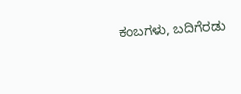ಕಂಬಗಳು, ಬದಿಗೆರಡು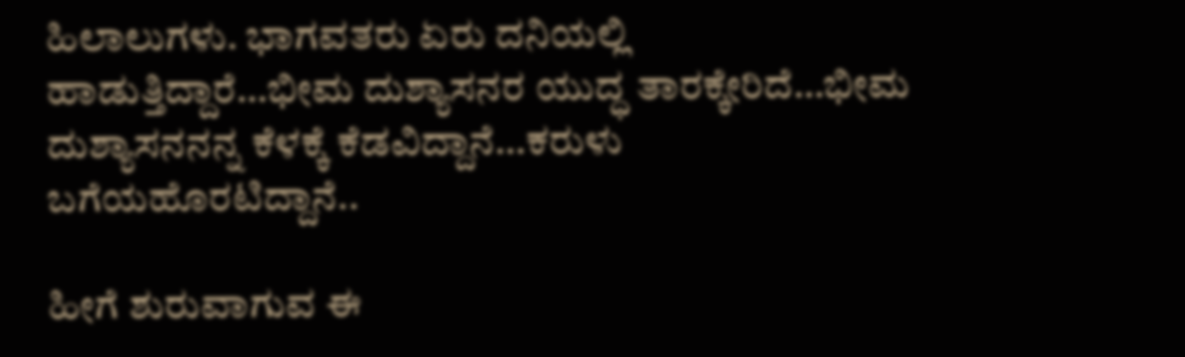ಹಿಲಾಲುಗಳು. ಭಾಗವತರು ಏರು ದನಿಯಲ್ಲಿ ಹಾಡುತ್ತಿದ್ದಾರೆ…ಭೀಮ ದುಶ್ಯಾಸನರ ಯುದ್ಧ ತಾರಕ್ಕೇರಿದೆ…ಭೀಮ ದುಶ್ಯಾಸನನನ್ನ ಕೆಳಕ್ಕೆ ಕೆಡವಿದ್ದಾನೆ…ಕರುಳು ಬಗೆಯಹೊರಟಿದ್ದಾನೆ..

ಹೀಗೆ ಶುರುವಾಗುವ ಈ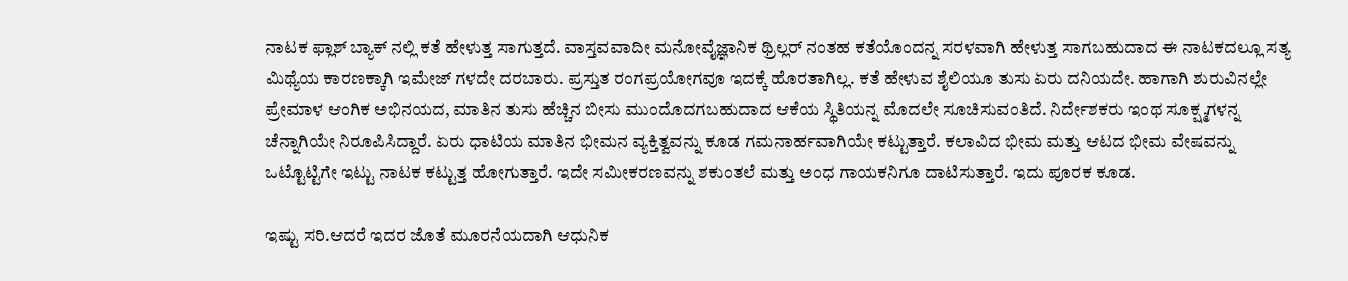ನಾಟಕ ಫ್ಲಾಶ್ ಬ್ಯಾಕ್ ನಲ್ಲಿ ಕತೆ ಹೇಳುತ್ತ ಸಾಗುತ್ತದೆ. ವಾಸ್ತವವಾದೀ ಮನೋವೈಜ್ಞಾನಿಕ ಥ್ರಿಲ್ಲರ್ ನಂತಹ ಕತೆಯೊಂದನ್ನ ಸರಳವಾಗಿ ಹೇಳುತ್ತ ಸಾಗಬಹುದಾದ ಈ ನಾಟಕದಲ್ಲೂ ಸತ್ಯ ಮಿಥ್ಯೆಯ ಕಾರಣಕ್ಕಾಗಿ ಇಮೇಜ್ ಗಳದೇ ದರಬಾರು. ಪ್ರಸ್ತುತ ರಂಗಪ್ರಯೋಗವೂ ಇದಕ್ಕೆ ಹೊರತಾಗಿಲ್ಲ. ಕತೆ ಹೇಳುವ ಶೈಲಿಯೂ ತುಸು ಏರು ದನಿಯದೇ. ಹಾಗಾಗಿ ಶುರುವಿನಲ್ಲೇ ಪ್ರೇಮಾಳ ಆಂಗಿಕ‌ ಅಭಿನಯದ, ಮಾತಿನ ತುಸು ಹೆಚ್ಚಿನ ಬೀಸು ಮುಂದೊದಗಬಹುದಾದ ಆಕೆಯ ಸ್ಥಿತಿಯನ್ನ ಮೊದಲೇ ಸೂಚಿಸುವಂತಿದೆ. ನಿರ್ದೇಶಕರು ಇಂಥ ಸೂಕ್ಷ್ಮಗಳನ್ನ ಚೆನ್ನಾಗಿಯೇ ನಿರೂಪಿಸಿದ್ದಾರೆ. ಏರು ಧಾಟಿಯ ಮಾತಿನ ಭೀಮನ ವ್ಯಕ್ತಿತ್ವವನ್ನು ಕೂಡ ಗಮನಾರ್ಹವಾಗಿಯೇ ಕಟ್ಟುತ್ತಾರೆ. ಕಲಾವಿದ ಭೀಮ ಮತ್ತು ಆಟದ ಭೀಮ ವೇಷವನ್ನು ಒಟ್ಟೊಟ್ಟಿಗೇ ಇಟ್ಟು ನಾಟಕ ಕಟ್ಟುತ್ತ ಹೋಗುತ್ತಾರೆ. ಇದೇ ಸಮೀಕರಣವನ್ನು ಶಕುಂತಲೆ ಮತ್ತು ಅಂಧ ಗಾಯಕನಿಗೂ ದಾಟಿಸುತ್ತಾರೆ. ಇದು ಪೂರಕ ಕೂಡ.

ಇಷ್ಟು ಸರಿ.ಆದರೆ ಇದರ ಜೊತೆ ಮೂರನೆಯದಾಗಿ ಆಧುನಿಕ‌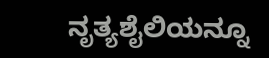ನೃತ್ಯಶೈಲಿಯನ್ನೂ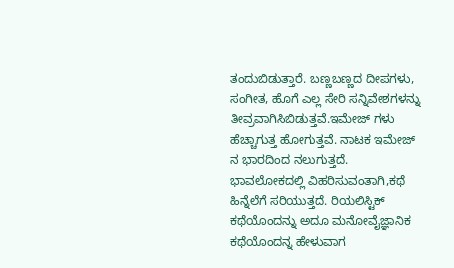ತಂದುಬಿಡುತ್ತಾರೆ. ಬಣ್ಣಬಣ್ಣದ ದೀಪಗಳು, ಸಂಗೀತ, ಹೊಗೆ ಎಲ್ಲ ಸೇರಿ ಸನ್ನಿವೇಶಗಳನ್ನು ತೀವ್ರವಾಗಿಸಿಬಿಡುತ್ತವೆ.ಇಮೇಜ್ ಗಳು ಹೆಚ್ಚಾಗುತ್ತ ಹೋಗುತ್ತವೆ. ನಾಟಕ ಇಮೇಜ್ ನ ಭಾರದಿಂದ ನಲುಗುತ್ತದೆ. ಭಾವಲೋಕದಲ್ಲಿ ವಿಹರಿಸುವಂತಾಗಿ,ಕಥೆ ಹಿನ್ನೆಲೆಗೆ ಸರಿಯುತ್ತದೆ. ರಿಯಲಿಸ್ಟಿಕ್ ಕಥೆಯೊಂದನ್ನು ಅದೂ ಮನೋವೈಜ್ಞಾನಿಕ ಕಥೆಯೊಂದನ್ನ ಹೇಳುವಾಗ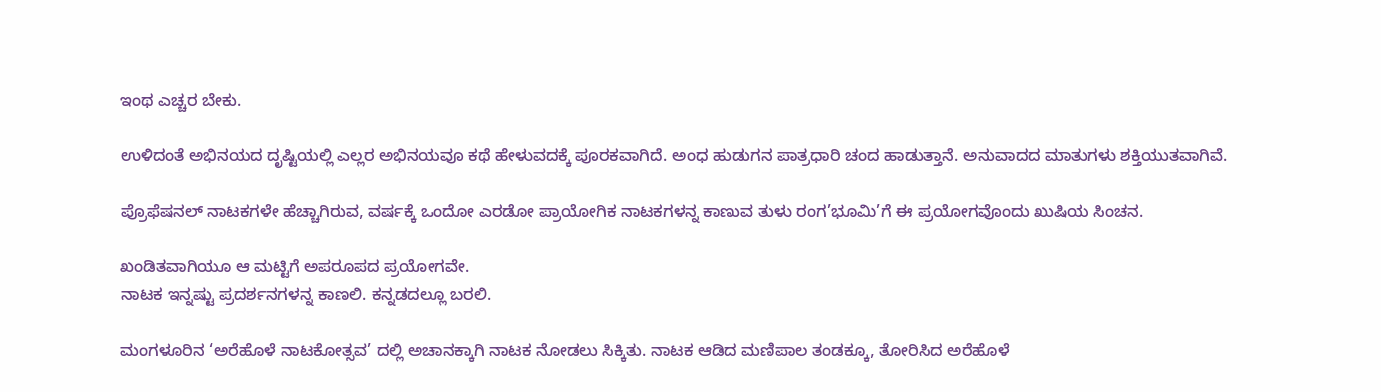ಇಂಥ ಎಚ್ಚರ ಬೇಕು.

ಉಳಿದಂತೆ ಅಭಿನಯದ ದೃಷ್ಟಿಯಲ್ಲಿ ಎಲ್ಲರ ಅಭಿನಯವೂ ಕಥೆ ಹೇಳುವದಕ್ಕೆ ಪೂರಕವಾಗಿದೆ. ಅಂಧ ಹುಡುಗನ‌ ಪಾತ್ರಧಾರಿ ಚಂದ ಹಾಡುತ್ತಾನೆ. ಅನುವಾದದ ಮಾತುಗಳು ಶಕ್ತಿಯುತವಾಗಿವೆ.

ಪ್ರೊಫೆಷನಲ್ ನಾಟಕಗಳೇ ಹೆಚ್ಚಾಗಿರುವ, ವರ್ಷಕ್ಕೆ ಒಂದೋ ಎರಡೋ ಪ್ರಾಯೋಗಿಕ ನಾಟಕಗಳನ್ನ ಕಾಣುವ ತುಳು ರಂಗ’ಭೂಮಿ’ಗೆ ಈ ಪ್ರಯೋಗವೊಂದು ಖುಷಿಯ ಸಿಂಚನ.

ಖಂಡಿತವಾಗಿಯೂ ಆ ಮಟ್ಟಿಗೆ ಅಪರೂಪದ ಪ್ರಯೋಗವೇ.
ನಾಟಕ ಇನ್ನಷ್ಟು ಪ್ರದರ್ಶನಗಳನ್ನ ಕಾಣಲಿ. ಕನ್ನಡದಲ್ಲೂ ಬರಲಿ.

ಮಂಗಳೂರಿನ ‘ಅರೆಹೊಳೆ ನಾಟಕೋತ್ಸವ’ ದಲ್ಲಿ ಅಚಾನಕ್ಕಾಗಿ ನಾಟಕ ನೋಡಲು ಸಿಕ್ಕಿತು. ನಾಟಕ ಆಡಿದ ಮಣಿಪಾಲ ತಂಡಕ್ಕೂ, ತೋರಿಸಿದ ಅರೆಹೊಳೆ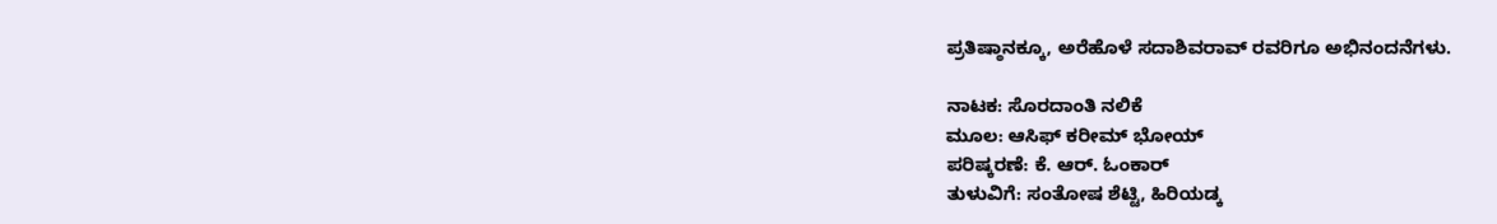ಪ್ರತಿಷ್ಠಾನಕ್ಕೂ, ಅರೆಹೊಳೆ ಸದಾಶಿವರಾವ್ ರವರಿಗೂ ಅಭಿನಂದನೆಗಳು.

ನಾಟಕ: ಸೊರದಾಂತಿ ನಲಿಕೆ
ಮೂಲ: ಆಸಿಫ್ ಕರೀಮ್ ಭೋಯ್
ಪರಿಷ್ಕರಣೆ: ಕೆ. ಆರ್. ಓಂಕಾರ್
ತುಳುವಿಗೆ: ಸಂತೋಷ ಶೆಟ್ಟಿ, ಹಿರಿಯಡ್ಕ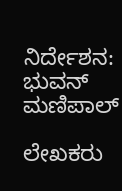ನಿರ್ದೇಶನ: ಭುವನ್ ಮಣಿಪಾಲ್

ಲೇಖಕರು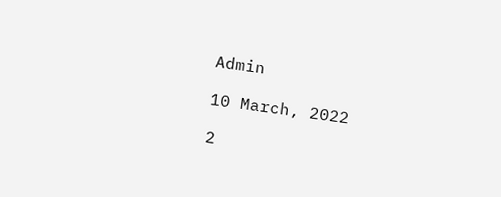Admin

10 March, 2022

2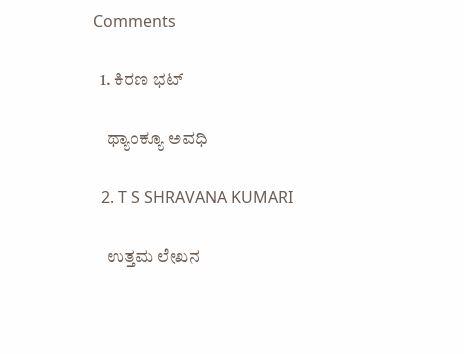Comments

  1. ಕಿರಣ ಭಟ್

    ಥ್ಯಾಂಕ್ಯೂ ಅವಧಿ

  2. T S SHRAVANA KUMARI

    ಉತ್ತಮ ಲೇಖನ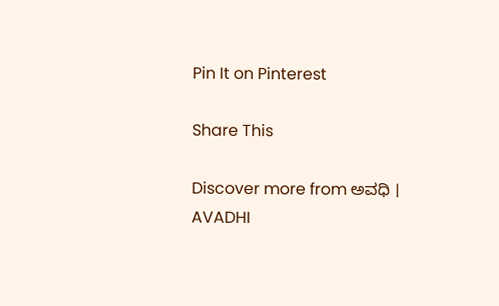Pin It on Pinterest

Share This

Discover more from ಅವಧಿ । AVADHI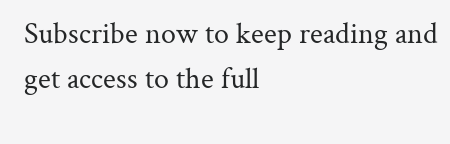Subscribe now to keep reading and get access to the full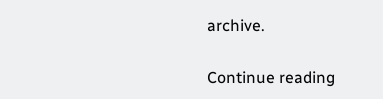archive.

Continue reading